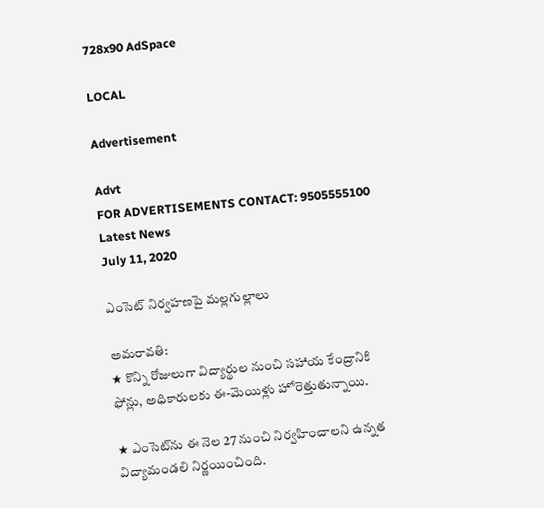728x90 AdSpace

LOCAL

Advertisement

Advt
FOR ADVERTISEMENTS CONTACT: 9505555100
Latest News
July 11, 2020

ఎంసెట్ నిర్వహణపై మల్లగుల్లాలు

అమరావతి:
★ కొన్ని రోజులుగా విద్యార్థుల నుంచి సహాయ కేంద్రానికి ఫోన్లు, అధికారులకు ఈ-మెయిళ్లు హోరెత్తుతున్నాయి.

★ ఎంసెట్‌ను ఈ నెల 27 నుంచి నిర్వహించాలని ఉన్నత విద్యామండలి నిర్ణయించింది.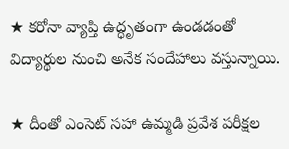★ కరోనా వ్యాప్తి ఉద్ధృతంగా ఉండడంతో విద్యార్థుల నుంచి అనేక సందేహాలు వస్తున్నాయి.

★ దీంతో ఎంసెట్‌ సహా ఉమ్మడి ప్రవేశ పరీక్షల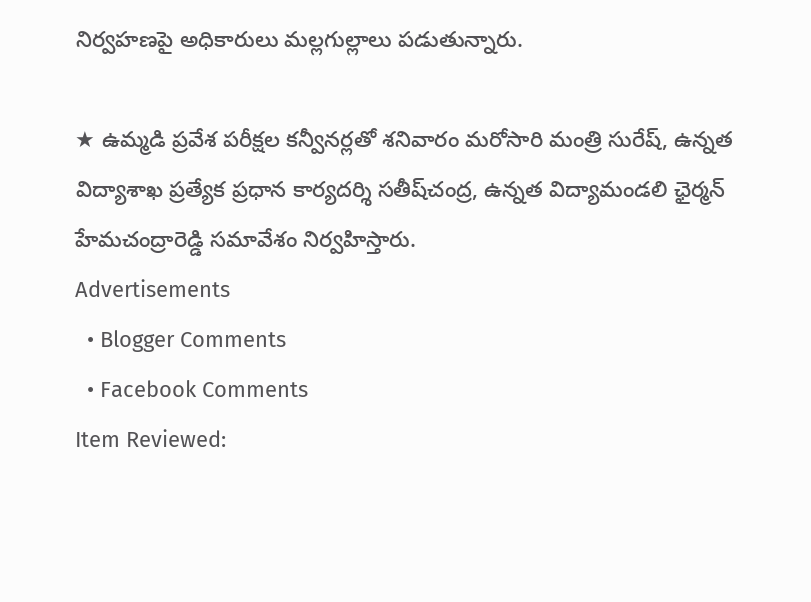నిర్వహణపై అధికారులు మల్లగుల్లాలు పడుతున్నారు.

★ ఉమ్మడి ప్రవేశ పరీక్షల కన్వీనర్లతో శనివారం మరోసారి మంత్రి సురేష్‌, ఉన్నత విద్యాశాఖ ప్రత్యేక ప్రధాన కార్యదర్శి సతీష్‌చంద్ర, ఉన్నత విద్యామండలి ఛైర్మన్‌ హేమచంద్రారెడ్డి సమావేశం నిర్వహిస్తారు.
Advertisements
  • Blogger Comments
  • Facebook Comments
Item Reviewed: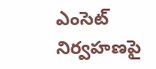ఎంసెట్ నిర్వహణపై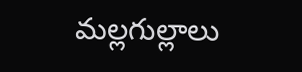మల్లగుల్లాలు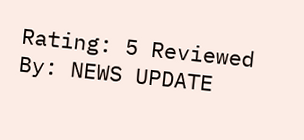Rating: 5 Reviewed By: NEWS UPDATE